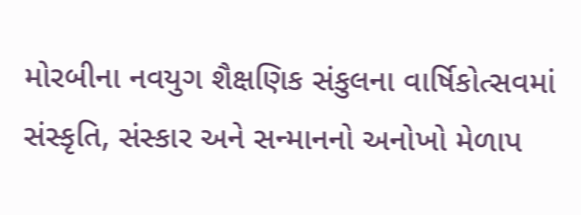મોરબીના નવયુગ શૈક્ષણિક સંકુલના વાર્ષિકોત્સવમાં સંસ્કૃતિ, સંસ્કાર અને સન્માનનો અનોખો મેળાપ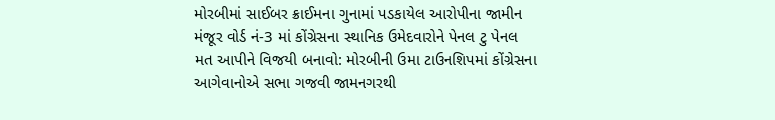મોરબીમાં સાઈબર ક્રાઈમના ગુનામાં પડકાયેલ આરોપીના જામીન મંજૂર વોર્ડ નં-3 માં કોંગ્રેસના સ્થાનિક ઉમેદવારોને પેનલ ટુ પેનલ મત આપીને વિજયી બનાવો: મોરબીની ઉમા ટાઉનશિપમાં કોંગ્રેસના આગેવાનોએ સભા ગજવી જામનગરથી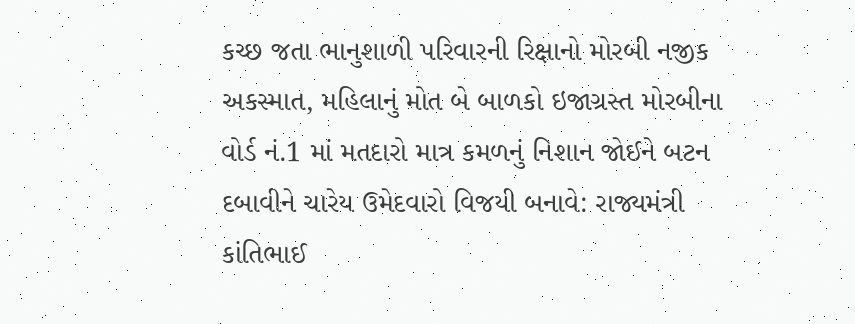કચ્છ જતા ભાનુશાળી પરિવારની રિક્ષાનો મોરબી નજીક અકસ્માત, મહિલાનું મોત બે બાળકો ઇજાગ્રસ્ત મોરબીના વોર્ડ નં.1 માં મતદારો માત્ર કમળનું નિશાન જોઈને બટન દબાવીને ચારેય ઉમેદવારો વિજયી બનાવે: રાજ્યમંત્રી કાંતિભાઈ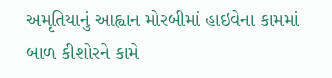અમૃતિયાનું આહ્વાન મોરબીમાં હાઇવેના કામમાં બાળ કીશોરને કામે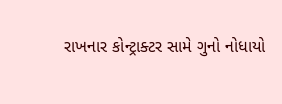રાખનાર કોન્ટ્રાક્ટર સામે ગુનો નોધાયો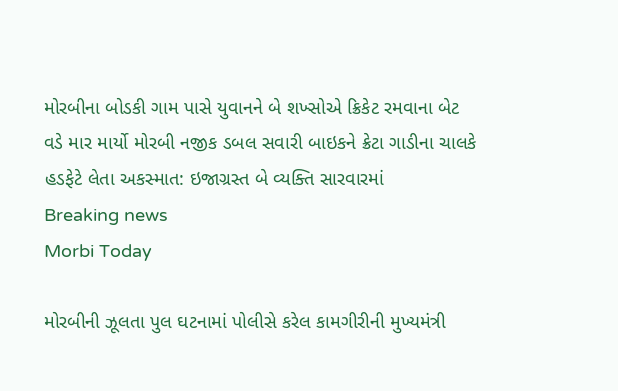મોરબીના બોડકી ગામ પાસે યુવાનને બે શખ્સોએ ક્રિકેટ રમવાના બેટ વડે માર માર્યો મોરબી નજીક ડબલ સવારી બાઇકને ક્રેટા ગાડીના ચાલકે હડફેટે લેતા અકસ્માત: ઇજાગ્રસ્ત બે વ્યક્તિ સારવારમાં
Breaking news
Morbi Today

મોરબીની ઝૂલતા પુલ ઘટનામાં પોલીસે કરેલ કામગીરીની મુખ્યમંત્રી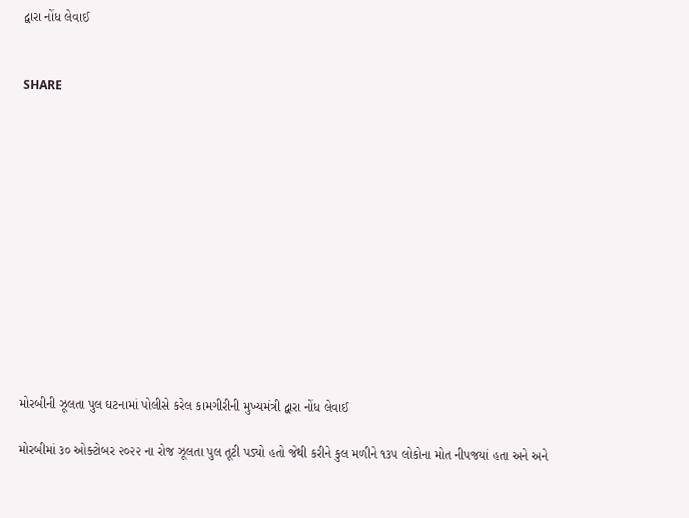દ્વારા નોંધ લેવાઈ


SHARE













મોરબીની ઝૂલતા પુલ ઘટનામાં પોલીસે કરેલ કામગીરીની મુખ્યમંત્રી દ્વારા નોંધ લેવાઈ

મોરબીમાં ૩૦ ઓક્ટોબર ૨૦૨૨ ના રોજ ઝૂલતા પુલ તૂટી પડ્યો હતો જેથી કરીને કુલ મળીને ૧૩૫ લોકોના મોત નીપજયાં હતા અને અને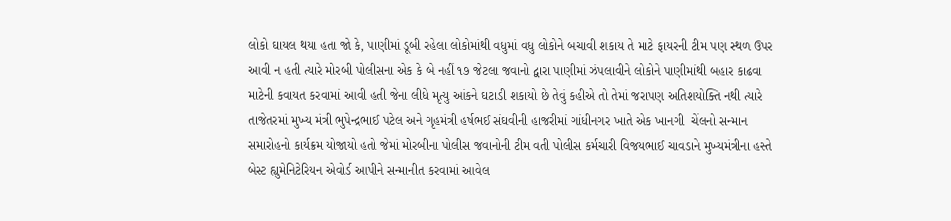લોકો ઘાયલ થયા હતા જો કે, પાણીમાં ડૂબી રહેલા લોકોમાંથી વધુમાં વધુ લોકોને બચાવી શકાય તે માટે ફાયરની ટીમ પણ સ્થળ ઉપર આવી ન હતી ત્યારે મોરબી પોલીસના એક કે બે નહીં ૧૭ જેટલા જવાનો દ્વારા પાણીમાં ઝંપલાવીને લોકોને પાણીમાંથી બહાર કાઢવા માટેની કવાયત કરવામાં આવી હતી જેના લીધે મૃત્યુ આંકને ઘટાડી શકાયો છે તેવું કહીએ તો તેમાં જરાપણ અતિશયોક્તિ નથી ત્યારે તાજેતરમાં મુખ્ય મંત્રી ભુપેન્દ્રભાઈ પટેલ અને ગૃહમંત્રી હર્ષભઈ સંઘવીની હાજરીમાં ગાંધીનગર ખાતે એક ખાનગી  ચેંલનો સન્માન સમારોહનો કાર્યક્રમ યોજાયો હતો જેમાં મોરબીના પોલીસ જવાનોની ટીમ વતી પોલીસ કર્મચારી વિજયભાઈ ચાવડાને મુખ્યમંત્રીના હસ્તે બેસ્ટ હ્યુમેનિટેરિયન એવોર્ડ આપીને સન્માનીત કરવામાં આવેલ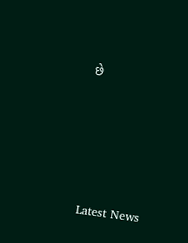છે






Latest News